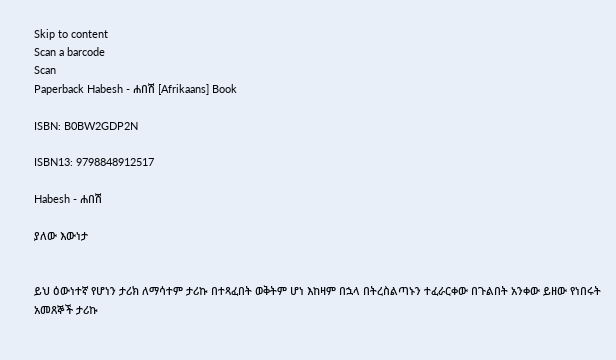Skip to content
Scan a barcode
Scan
Paperback Habesh - ሐበሽ [Afrikaans] Book

ISBN: B0BW2GDP2N

ISBN13: 9798848912517

Habesh - ሐበሽ

ያለው እውነታ


ይህ ዕውነተኛ የሆነን ታሪክ ለማሳተም ታሪኩ በተጻፈበት ወቅትም ሆነ እከዛም በኋላ በትረስልጣኑን ተፈራርቀው በጉልበት አንቀው ይዘው የነበሩት አመጸኞች ታሪኩ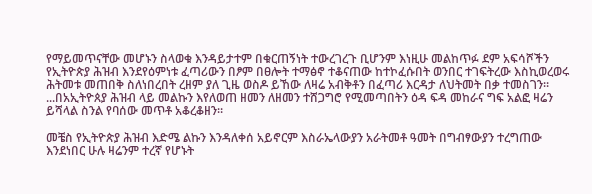የማይመጥናቸው መሆኑን ስላወቁ እንዳይታተም በቁርጠኝነት ተውረገረጉ ቢሆንም እነዚሁ መልከጥፉ ደም አፍሳሾችን የኢትዮጵያ ሕዝብ እንደየዕምነቱ ፈጣሪውን በፆም በፀሎት ተማፅኖ ተቆናጠው ከተኮፈሱበት ወንበር ተገፍትረው እስኪወረወሩ ሕትመቱ መጠበቅ ስለነበረበት ረዘም ያለ ጊዜ ወስዶ ይኸው ለዛሬ አብቅቶን በፈጣሪ እርዳታ ለህትመት በቃ ተመስገን። ...በአኢትዮጰያ ሕዝብ ላይ መልኩን እየለወጠ ዘመን ለዘመን ተሸጋግሮ የሚመጣበትን ዕዳ ፍዳ መከራና ግፍ አልፎ ዛሬን ይሻላል ስንል የባሰው መጥቶ አቆረቆዘን።

መቼስ የኢትዮጵያ ሕዝብ እድሜ ልኩን እንዳለቀሰ አይኖርም እስራኤላውያን አራትመቶ ዓመት በግብፃውያን ተረግጠው እንደነበር ሁሉ ዛሬንም ተረኛ የሆኑት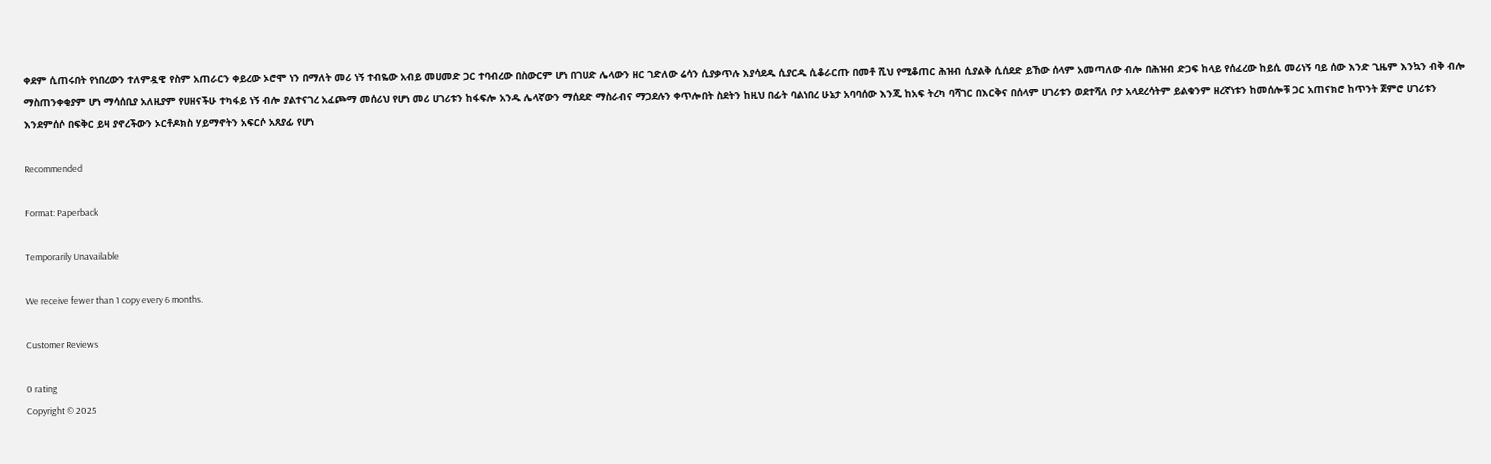ቀደም ሲጠሩበት የነበረውን ተለምዷዊ የስም አጠራርን ቀይረው ኦሮሞ ነን በማለት መሪ ነኝ ተብዬው አብይ መሀመድ ጋር ተባብረው በስውርም ሆነ በገሀድ ሌላውን ዘር ገድለው ሬሳን ሲያቃጥሉ እያሳደዱ ሲያርዱ ሲቆራርጡ በመቶ ሺህ የሚቆጠር ሕዝብ ሲያልቅ ሲሰደድ ይኸው ሰላም አመጣለው ብሎ በሕዝብ ድጋፍ ከላይ የሰፈረው ከይሲ መሪነኝ ባይ ሰው እንድ ጊዜም እንኳን ብቅ ብሎ ማስጠንቀቂያም ሆነ ማሳሰቢያ አለዚያም የሀዘናችሁ ተካፋይ ነኝ ብሎ ያልተናገረ አፈጮማ መሰሪህ የሆነ መሪ ሀገሪቱን ከፋፍሎ አንዱ ሌላኛውን ማሰደድ ማስራብና ማጋደሉን ቀጥሎበት ስደትን ከዚህ በፊት ባልነበረ ሁኔታ አባባሰው እንጂ ከአፍ ትረካ ባሻገር በእርቅና በሰላም ሀገሪቱን ወደተሻለ ቦታ አላደረሳትም ይልቁንም ዘረኛነቱን ከመሰሎቹ ጋር አጠናክሮ ከጥንት ጀምሮ ሀገሪቱን እንደምሰሶ በፍቅር ይዛ ያኖረችውን ኦርቶዶክስ ሃይማኖትን አፍርሶ አጸያፊ የሆነ

Recommended

Format: Paperback

Temporarily Unavailable

We receive fewer than 1 copy every 6 months.

Customer Reviews

0 rating
Copyright © 2025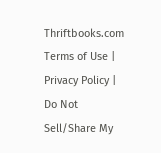Thriftbooks.com Terms of Use | Privacy Policy | Do Not Sell/Share My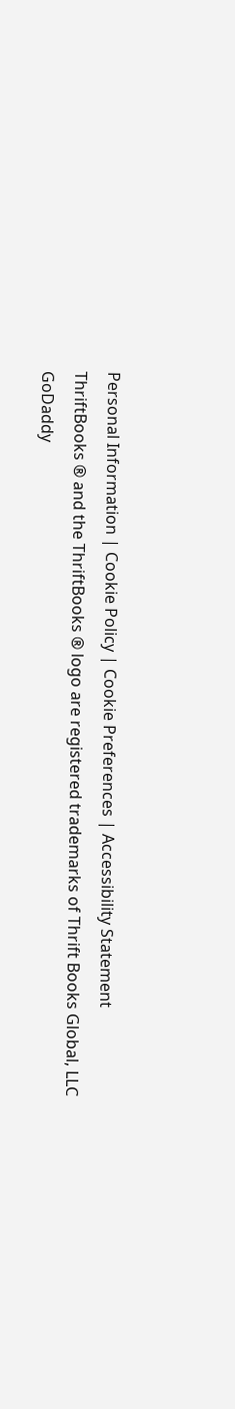Personal Information | Cookie Policy | Cookie Preferences | Accessibility Statement
ThriftBooks ® and the ThriftBooks ® logo are registered trademarks of Thrift Books Global, LLC
GoDaddy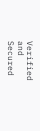Verified and Secured